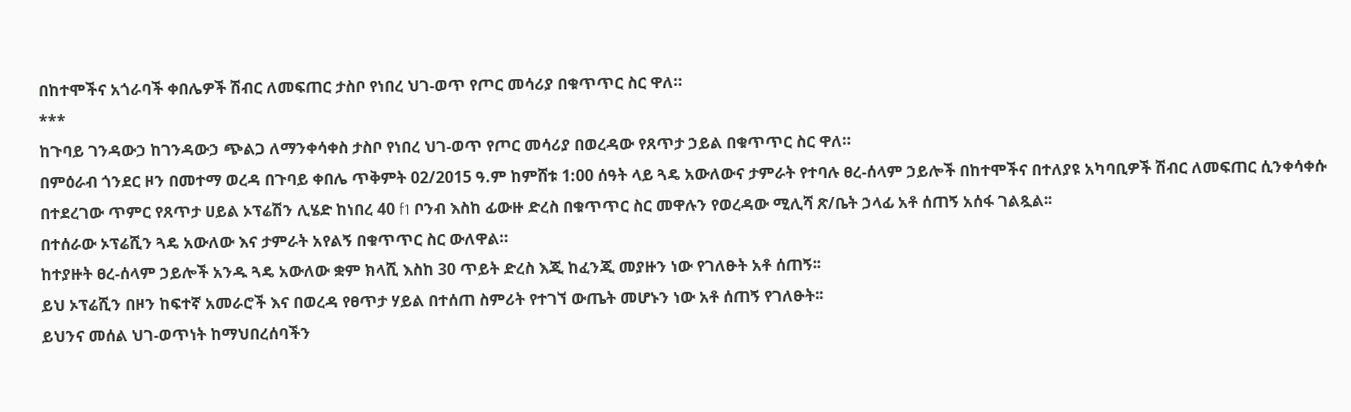በከተሞችና አጎራባች ቀበሌዎች ሽብር ለመፍጠር ታስቦ የነበረ ህገ-ወጥ የጦር መሳሪያ በቁጥጥር ስር ዋለ።
***
ከጉባይ ገንዳውኃ ከገንዳውኃ ጭልጋ ለማንቀሳቀስ ታስቦ የነበረ ህገ-ወጥ የጦር መሳሪያ በወረዳው የጸጥታ ኃይል በቁጥጥር ስር ዋለ።
በምዕራብ ጎንደር ዞን በመተማ ወረዳ በጉባይ ቀበሌ ጥቅምት 02/2015 ዓ.ም ከምሸቱ 1:00 ሰዓት ላይ ጓዴ አውለውና ታምራት የተባሉ ፀረ-ሰላም ኃይሎች በከተሞችና በተለያዩ አካባቢዎች ሽብር ለመፍጠር ሲንቀሳቀሱ በተደረገው ጥምር የጸጥታ ሀይል ኦፕሬሽን ሊሄድ ከነበረ 40 f1 ቦንብ እስከ ፊውዙ ድረስ በቁጥጥር ስር መዋሉን የወረዳው ሚሊሻ ጽ/ቤት ኃላፊ አቶ ሰጠኝ አሰፋ ገልጿል፡፡
በተሰራው ኦፕሬሺን ጓዴ አውለው እና ታምራት አየልኝ በቁጥጥር ስር ውለዋል።
ከተያዙት ፀረ-ሰላም ኃይሎች አንዱ ጓዴ አውለው ቋም ክላሺ እስከ 30 ጥይት ድረስ እጂ ከፈንጂ መያዙን ነው የገለፁት አቶ ሰጠኝ፡፡
ይህ ኦፕሬሺን በዞን ከፍተኛ አመራሮች እና በወረዳ የፀጥታ ሃይል በተሰጠ ስምሪት የተገኘ ውጤት መሆኑን ነው አቶ ሰጠኝ የገለፁት፡፡
ይህንና መሰል ህገ-ወጥነት ከማህበረሰባችን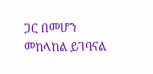ጋር በመሆን መከላከል ይገባናል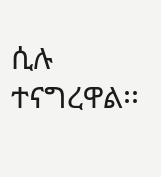ሲሉ ተናግረዋል፡፡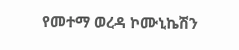የመተማ ወረዳ ኮሙኒኬሽን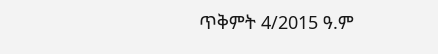ጥቅምት 4/2015 ዓ.ም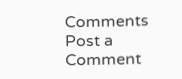Comments
Post a Comment